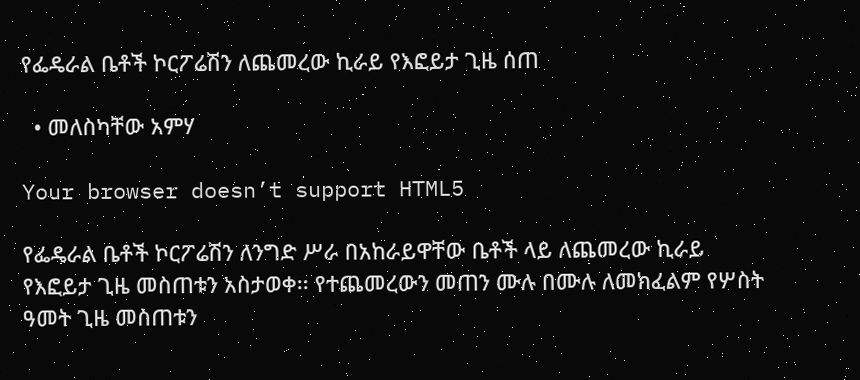የፌዴራል ቤቶች ኮርፖሬሽን ለጨመረው ኪራይ የእፎይታ ጊዜ ሰጠ

  • መለስካቸው አምሃ

Your browser doesn’t support HTML5

የፌዴራል ቤቶች ኮርፖሬሽን ለንግድ ሥራ በአከራይዋቸው ቤቶች ላይ ለጨመረው ኪራይ የእፎይታ ጊዜ መስጠቱን አስታወቀ፡፡ የተጨመረውን መጠን ሙሉ በሙሉ ለመክፈልም የሦስት ዓመት ጊዜ መስጠቱን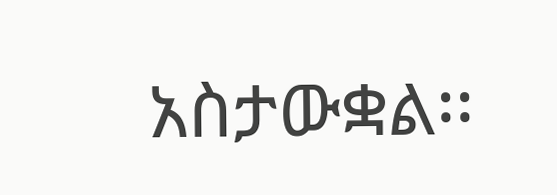አስታውቋል፡፡